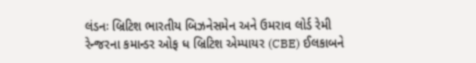લંડનઃ બ્રિટિશ ભારતીય બિઝનેસમેન અને ઉમરાવ લોર્ડ રેમી રેન્જરના કમાન્ડર ઓફ ધ બ્રિટિશ એમ્પાયર (CBE) ઈલકાબને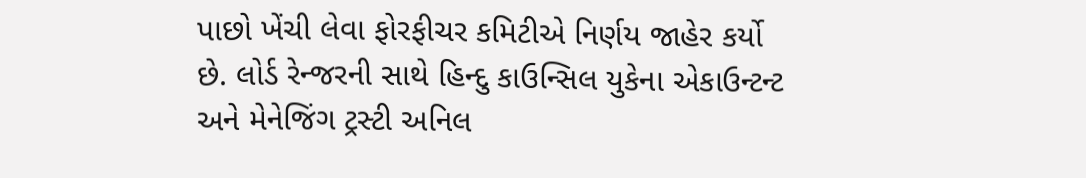પાછો ખેંચી લેવા ફોરફીચર કમિટીએ નિર્ણય જાહેર કર્યો છે. લોર્ડ રેન્જરની સાથે હિન્દુ કાઉન્સિલ યુકેના એકાઉન્ટન્ટ અને મેનેજિંગ ટ્રસ્ટી અનિલ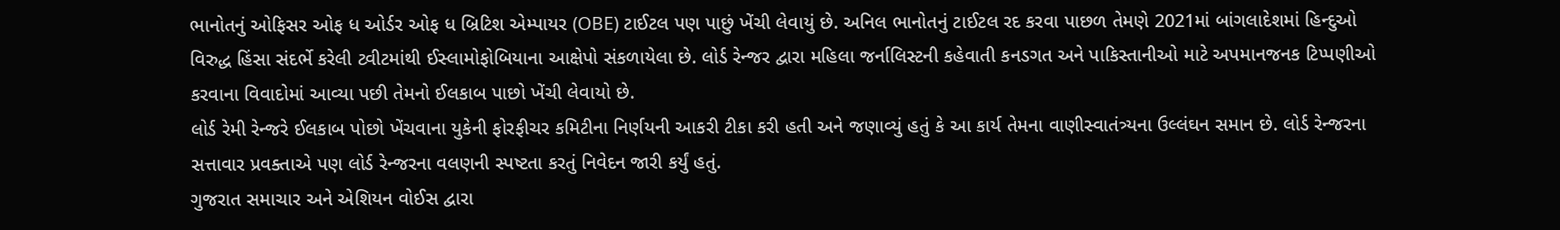ભાનોતનું ઓફિસર ઓફ ધ ઓર્ડર ઓફ ધ બ્રિટિશ એમ્પાયર (OBE) ટાઈટલ પણ પાછું ખેંચી લેવાયું છે. અનિલ ભાનોતનું ટાઈટલ રદ કરવા પાછળ તેમણે 2021માં બાંગલાદેશમાં હિન્દુઓ વિરુદ્ધ હિંસા સંદર્ભે કરેલી ટ્વીટમાંથી ઈસ્લામોફોબિયાના આક્ષેપો સંકળાયેલા છે. લોર્ડ રેન્જર દ્વારા મહિલા જર્નાલિસ્ટની કહેવાતી કનડગત અને પાકિસ્તાનીઓ માટે અપમાનજનક ટિપ્પણીઓ કરવાના વિવાદોમાં આવ્યા પછી તેમનો ઈલકાબ પાછો ખેંચી લેવાયો છે.
લોર્ડ રેમી રેન્જરે ઈલકાબ પોછો ખેંચવાના યુકેની ફોરફીચર કમિટીના નિર્ણયની આકરી ટીકા કરી હતી અને જણાવ્યું હતું કે આ કાર્ય તેમના વાણીસ્વાતંત્ર્યના ઉલ્લંઘન સમાન છે. લોર્ડ રેન્જરના સત્તાવાર પ્રવક્તાએ પણ લોર્ડ રેન્જરના વલણની સ્પષ્ટતા કરતું નિવેદન જારી કર્યું હતું.
ગુજરાત સમાચાર અને એશિયન વોઈસ દ્વારા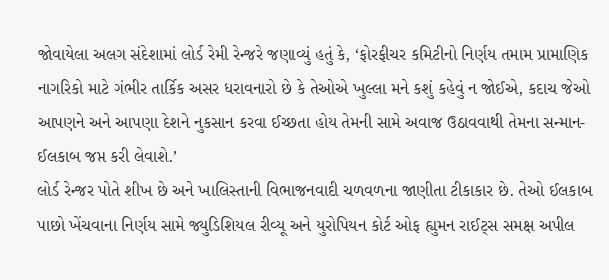જોવાયેલા અલગ સંદેશામાં લોર્ડ રેમી રેન્જરે જણાવ્યું હતું કે, ‘ફોરફીચર કમિટીનો નિર્ણય તમામ પ્રામાણિક નાગરિકો માટે ગંભીર તાર્કિક અસર ધરાવનારો છે કે તેઓએ ખુલ્લા મને કશું કહેવું ન જોઈએ, કદાચ જેઓ આપણને અને આપણા દેશને નુકસાન કરવા ઈચ્છતા હોય તેમની સામે અવાજ ઉઠાવવાથી તેમના સન્માન-ઈલકાબ જપ્ત કરી લેવાશે.’
લોર્ડ રેન્જર પોતે શીખ છે અને ખાલિસ્તાની વિભાજનવાદી ચળવળના જાણીતા ટીકાકાર છે. તેઓ ઈલકાબ પાછો ખેંચવાના નિર્ણય સામે જ્યુડિશિયલ રીવ્યૂ અને યુરોપિયન કોર્ટ ઓફ હ્યુમન રાઈટ્સ સમક્ષ અપીલ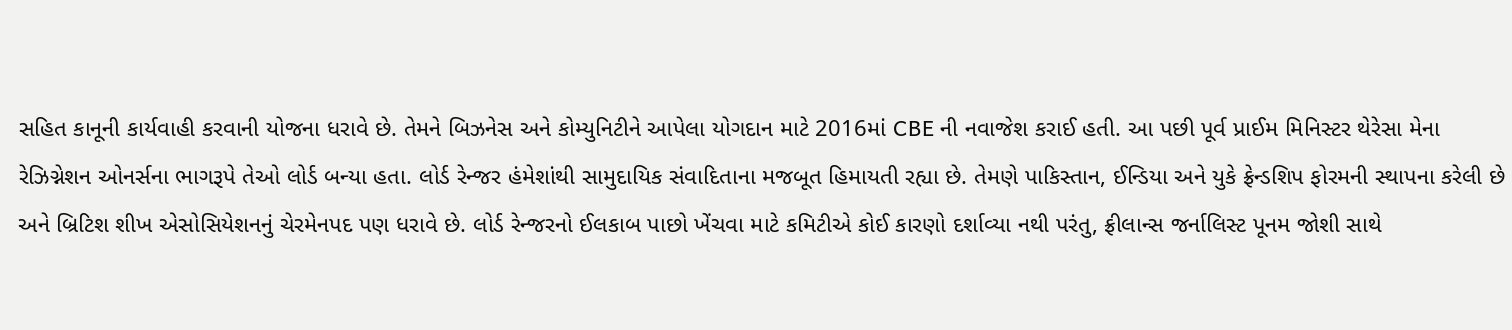સહિત કાનૂની કાર્યવાહી કરવાની યોજના ધરાવે છે. તેમને બિઝનેસ અને કોમ્યુનિટીને આપેલા યોગદાન માટે 2016માં CBE ની નવાજેશ કરાઈ હતી. આ પછી પૂર્વ પ્રાઈમ મિનિસ્ટર થેરેસા મેના રેઝિગ્નેશન ઓનર્સના ભાગરૂપે તેઓ લોર્ડ બન્યા હતા. લોર્ડ રેન્જર હંમેશાંથી સામુદાયિક સંવાદિતાના મજબૂત હિમાયતી રહ્યા છે. તેમણે પાકિસ્તાન, ઈન્ડિયા અને યુકે ફ્રેન્ડશિપ ફોરમની સ્થાપના કરેલી છે અને બ્રિટિશ શીખ એસોસિયેશનનું ચેરમેનપદ પણ ધરાવે છે. લોર્ડ રેન્જરનો ઈલકાબ પાછો ખેંચવા માટે કમિટીએ કોઈ કારણો દર્શાવ્યા નથી પરંતુ, ફ્રીલાન્સ જર્નાલિસ્ટ પૂનમ જોશી સાથે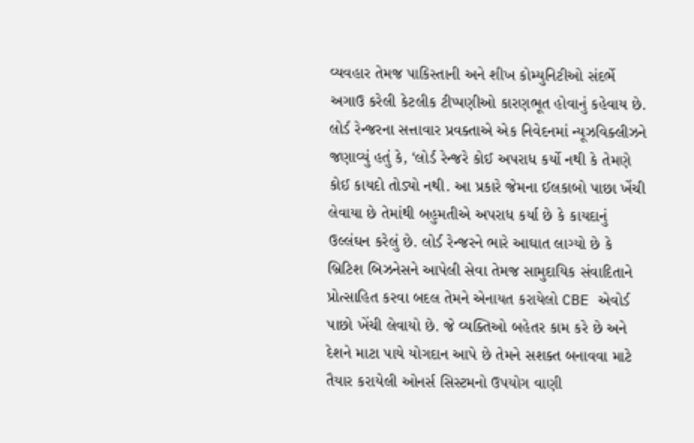વ્યવહાર તેમજ પાકિસ્તાની અને શીખ કોમ્યુનિટીઓ સંદર્ભે અગાઉ કરેલી કેટલીક ટીપ્પણીઓ કારણભૂત હોવાનું કહેવાય છે.
લોર્ડ રેન્જરના સત્તાવાર પ્રવક્તાએ એક નિવેદનમાં ન્યૂઝવિક્લીઝને જણાવ્યું હતું કે, ‘લોર્ડ રેન્જરે કોઈ અપરાધ કર્યો નથી કે તેમણે કોઈ કાયદો તોડ્યો નથી. આ પ્રકારે જેમના ઈલકાબો પાછા ખેંચી લેવાયા છે તેમાંથી બહુમતીએ અપરાધ કર્યા છે કે કાયદાનું ઉલ્લંઘન કરેલું છે. લોર્ડ રેન્જરને ભારે આઘાત લાગ્યો છે કે બ્રિટિશ બિઝનેસને આપેલી સેવા તેમજ સામુદાયિક સંવાદિતાને પ્રોત્સાહિત કરવા બદલ તેમને એનાયત કરાયેલો CBE એવોર્ડ પાછો ખેંચી લેવાયો છે. જે વ્યક્તિઓ બહેતર કામ કરે છે અને દેશને માટા પાયે યોગદાન આપે છે તેમને સશક્ત બનાવવા માટે તૈયાર કરાયેલી ઓનર્સ સિસ્ટમનો ઉપયોગ વાણી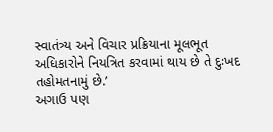સ્વાતંત્ર્ય અને વિચાર પ્રક્રિયાના મૂલભૂત અધિકારોને નિયત્રિત કરવામાં થાય છે તે દુઃખદ તહોમતનામું છે.’
અગાઉ પણ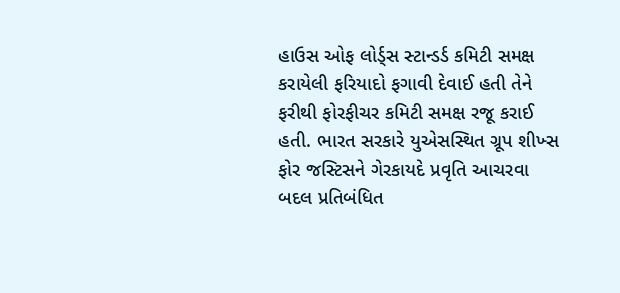હાઉસ ઓફ લોર્ડ્સ સ્ટાન્ડર્ડ કમિટી સમક્ષ કરાયેલી ફરિયાદો ફગાવી દેવાઈ હતી તેને ફરીથી ફોરફીચર કમિટી સમક્ષ રજૂ કરાઈ હતી. ભારત સરકારે યુએસસ્થિત ગ્રૂપ શીખ્સ ફોર જસ્ટિસને ગેરકાયદે પ્રવૃતિ આચરવા બદલ પ્રતિબંધિત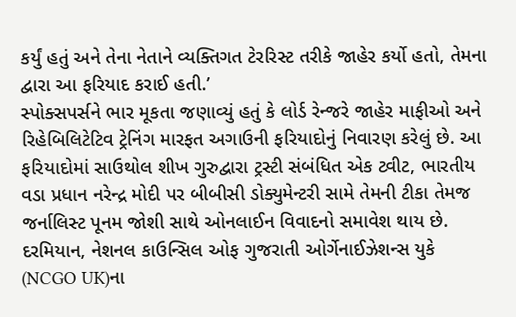કર્યું હતું અને તેના નેતાને વ્યક્તિગત ટેરરિસ્ટ તરીકે જાહેર કર્યો હતો, તેમના દ્વારા આ ફરિયાદ કરાઈ હતી.’
સ્પોક્સપર્સને ભાર મૂકતા જણાવ્યું હતું કે લોર્ડ રેન્જરે જાહેર માફીઓ અને રિહેબિલિટેટિવ ટ્રેનિંગ મારફત અગાઉની ફરિયાદોનું નિવારણ કરેલું છે. આ ફરિયાદોમાં સાઉથોલ શીખ ગુરુદ્વારા ટ્રસ્ટી સંબંધિત એક ટ્વીટ, ભારતીય વડા પ્રધાન નરેન્દ્ર મોદી પર બીબીસી ડોક્યુમેન્ટરી સામે તેમની ટીકા તેમજ જર્નાલિસ્ટ પૂનમ જોશી સાથે ઓનલાઈન વિવાદનો સમાવેશ થાય છે.
દરમિયાન, નેશનલ કાઉન્સિલ ઓફ ગુજરાતી ઓર્ગેનાઈઝેશન્સ યુકે (NCGO UK)ના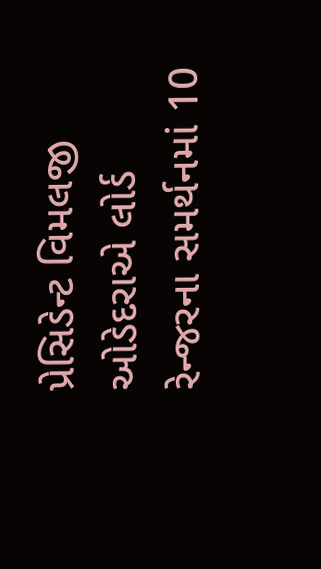પ્રેસિડેન્ટ વિમલજી ઓડેદરાએ લોર્ડ રેન્જરના સમર્થનમાં 10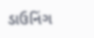ડાઉનિંગ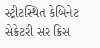સ્ટ્રીટસ્થિત કેબિનેટ સેક્રેટરી સર ક્રિસ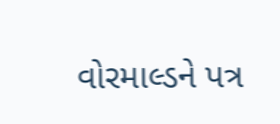વોરમાલ્ડને પત્ર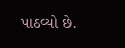પાઠવ્યો છે.